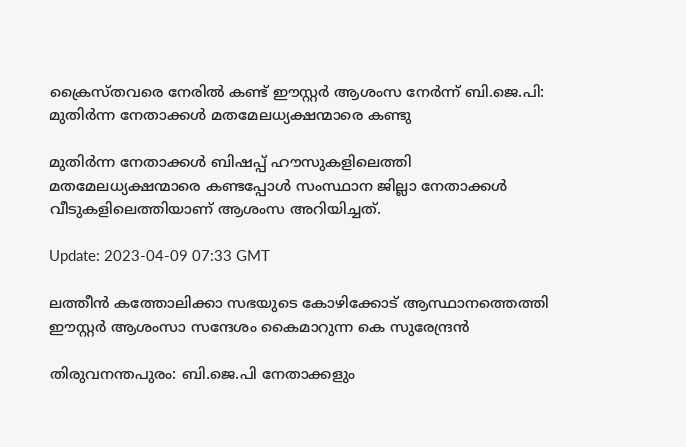ക്രൈസ്തവരെ നേരിൽ കണ്ട് ഈസ്റ്റർ ആശംസ നേർന്ന് ബി.ജെ.പി: മുതിർന്ന നേതാക്കൾ മതമേലധ്യക്ഷന്മാരെ കണ്ടു

മുതിര്‍ന്ന നേതാക്കള്‍ ബിഷപ്പ് ഹൗസുകളിലെത്തി മതമേലധ്യക്ഷന്മാരെ കണ്ടപ്പോള്‍ സംസ്ഥാന ജില്ലാ നേതാക്കള്‍ വീടുകളിലെത്തിയാണ് ആശംസ അറിയിച്ചത്.

Update: 2023-04-09 07:33 GMT

ലത്തീൻ കത്തോലിക്കാ സഭയുടെ കോഴിക്കോട്‌ ആസ്ഥാനത്തെത്തി ഈസ്റ്റർ ആശംസാ സന്ദേശം കൈമാറുന്ന കെ സുരേന്ദ്രന്‍

തിരുവനന്തപുരം: ബി.ജെ.പി നേതാക്കളും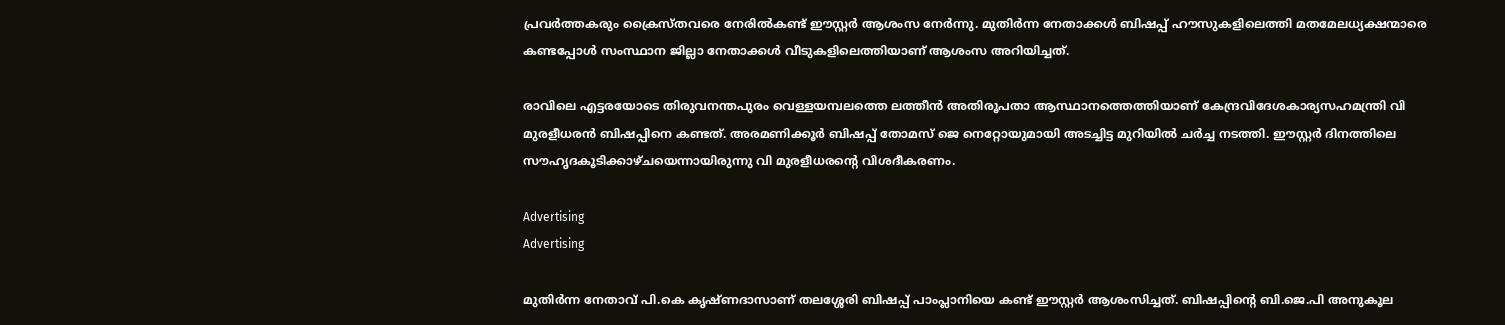പ്രവര്‍ത്തകരും ക്രൈസ്തവരെ നേരില്‍കണ്ട് ഈസ്റ്റര്‍ ആശംസ നേര്‍ന്നു. മുതിര്‍ന്ന നേതാക്കള്‍ ബിഷപ്പ് ഹൗസുകളിലെത്തി മതമേലധ്യക്ഷന്മാരെ കണ്ടപ്പോള്‍ സംസ്ഥാന ജില്ലാ നേതാക്കള്‍ വീടുകളിലെത്തിയാണ് ആശംസ അറിയിച്ചത്.

രാവിലെ എട്ടരയോടെ തിരുവനന്തപുരം വെള്ളയമ്പലത്തെ ലത്തീന്‍ അതിരൂപതാ ആസ്ഥാനത്തെത്തിയാണ് കേന്ദ്രവിദേശകാര്യസഹമന്ത്രി വി മുരളീധരന്‍ ബിഷപ്പിനെ കണ്ടത്. അരമണിക്കൂര്‍ ബിഷപ്പ് തോമസ് ജെ നെറ്റോയുമായി അടച്ചിട്ട മുറിയില്‍ ചര്‍ച്ച നടത്തി. ഈസ്റ്റര്‍ ദിനത്തിലെ സൗഹൃദകൂടിക്കാഴ്ചയെന്നായിരുന്നു വി മുരളീധരന്‍റെ വിശദീകരണം.

Advertising
Advertising

മുതിര്‍ന്ന നേതാവ് പി.കെ കൃഷ്ണദാസാണ് തലശ്ശേരി ബിഷപ്പ് പാംപ്ലാനിയെ കണ്ട് ഈസ്റ്റര്‍ ആശംസിച്ചത്. ബിഷപ്പിന്റെ ബി.ജെ.പി അനുകൂല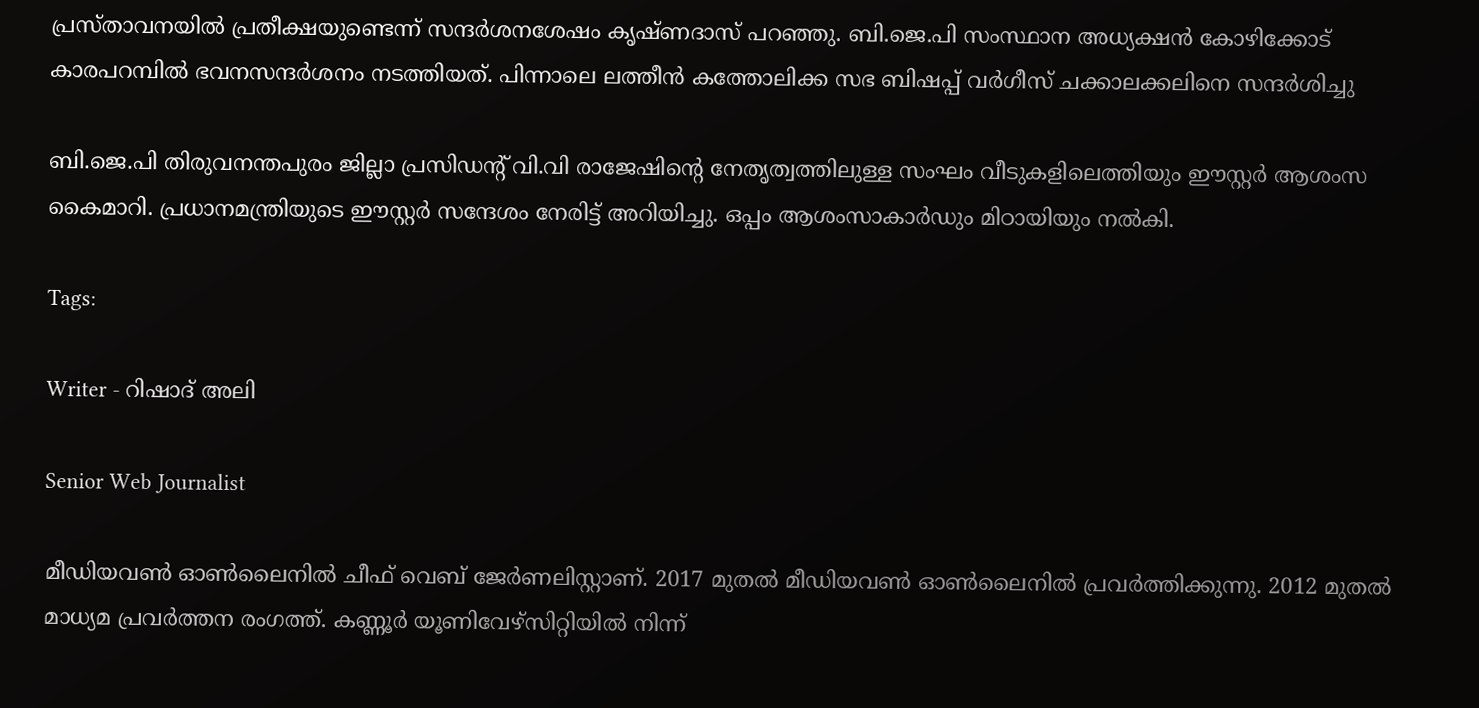പ്രസ്താവനയില്‍ പ്രതീക്ഷയുണ്ടെന്ന് സന്ദര്‍ശനശേഷം കൃഷ്ണദാസ് പറഞ്ഞു. ബി.ജെ.പി സംസ്ഥാന അധ്യക്ഷന്‍ കോഴിക്കോട് കാരപറമ്പില്‍ ഭവനസന്ദര്‍ശനം നടത്തിയത്. പിന്നാലെ ലത്തീൻ കത്തോലിക്ക സഭ ബിഷപ്പ് വർഗീസ് ചക്കാലക്കലിനെ സന്ദർശിച്ചു

ബി.ജെ.പി തിരുവനന്തപുരം ജില്ലാ പ്രസിഡന്റ് വി.വി രാജേഷിന്റെ നേതൃത്വത്തിലുള്ള സംഘം വീടുകളിലെത്തിയും ഈസ്റ്റര്‍ ആശംസ കൈമാറി. പ്രധാനമന്ത്രിയുടെ ഈസ്റ്റര്‍ സന്ദേശം നേരിട്ട് അറിയിച്ചു. ഒപ്പം ആശംസാകാര്‍ഡും മിഠായിയും നല്‍കി.

Tags:

Writer - റിഷാദ് അലി

Senior Web Journalist

മീഡിയവൺ ഓൺലൈനിൽ ചീഫ് വെബ് ജേർണലിസ്റ്റാണ്. 2017 മുതൽ മീഡിയവൺ ഓൺലൈനിൽ പ്രവർത്തിക്കുന്നു. 2012 മുതൽ മാധ്യമ പ്രവർത്തന രംഗത്ത്. കണ്ണൂര്‍ യൂണിവേഴ്‌സിറ്റിയിൽ നിന്ന്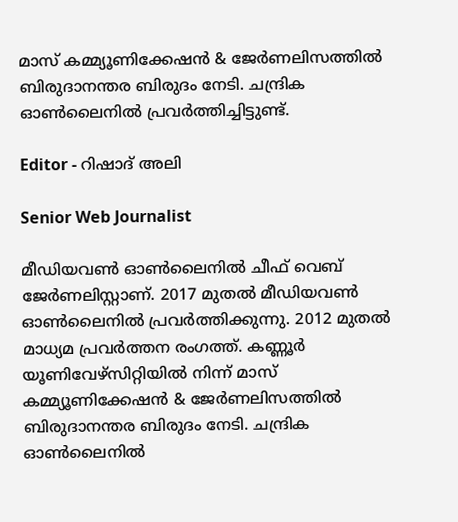മാസ് കമ്മ്യൂണിക്കേഷന്‍ & ജേര്‍ണലിസത്തില്‍ ബിരുദാനന്തര ബിരുദം നേടി. ചന്ദ്രിക ഓണ്‍ലൈനില്‍ പ്രവര്‍ത്തിച്ചിട്ടുണ്ട്.

Editor - റിഷാദ് അലി

Senior Web Journalist

മീഡിയവൺ ഓൺലൈനിൽ ചീഫ് വെബ് ജേർണലിസ്റ്റാണ്. 2017 മുതൽ മീഡിയവൺ ഓൺലൈനിൽ പ്രവർത്തിക്കുന്നു. 2012 മുതൽ മാധ്യമ പ്രവർത്തന രംഗത്ത്. കണ്ണൂര്‍ യൂണിവേഴ്‌സിറ്റിയിൽ നിന്ന് മാസ് കമ്മ്യൂണിക്കേഷന്‍ & ജേര്‍ണലിസത്തില്‍ ബിരുദാനന്തര ബിരുദം നേടി. ചന്ദ്രിക ഓണ്‍ലൈനില്‍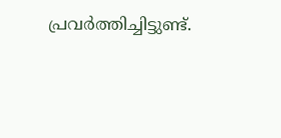പ്രവര്‍ത്തിച്ചിട്ടുണ്ട്.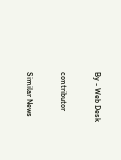By - Web Desk

contributor

Similar News